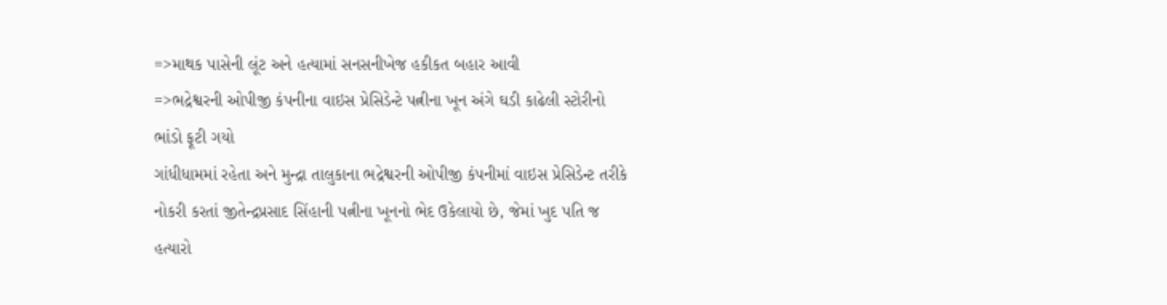=>માથક પાસેની લૂંટ અને હત્યામાં સનસનીખેજ હકીકત બહાર આવી
=>ભદ્રેશ્વરની ઓપીજી કંપનીના વાઇસ પ્રેસિડેન્ટે પત્નીના ખૂન અંગે ઘડી કાઢેલી સ્ટોરીનો ભાંડો ફૂટી ગયો
ગાંધીધામમાં રહેતા અને મુન્દ્રા તાલુકાના ભદ્રેશ્વરની ઓપીજી કંપનીમાં વાઇસ પ્રેસિડેન્ટ તરીકે નોકરી કરતાં જીતેન્દ્રપ્રસાદ સિંહાની પત્નીના ખૂનનો ભેદ ઉકેલાયો છે, જેમાં ખુદ પતિ જ હત્યારો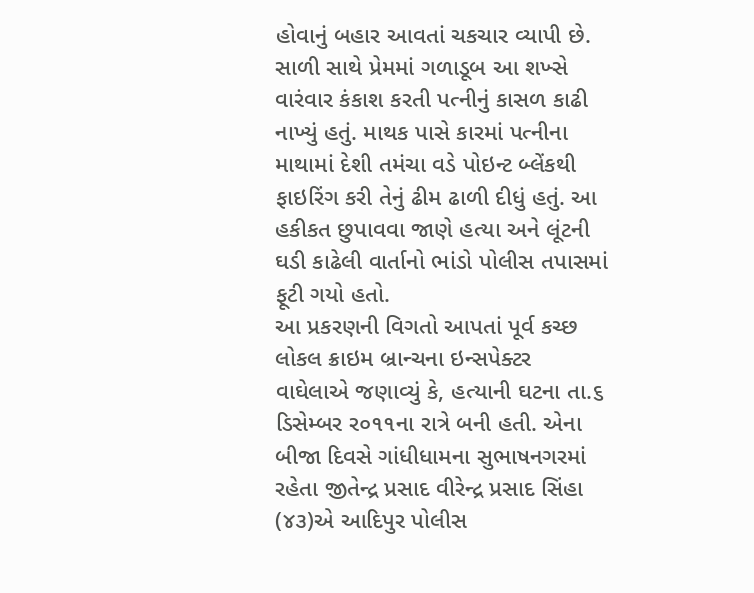હોવાનું બહાર આવતાં ચકચાર વ્યાપી છે. સાળી સાથે પ્રેમમાં ગળાડૂબ આ શખ્સે વારંવાર કંકાશ કરતી પત્નીનું કાસળ કાઢી નાખ્યું હતું. માથક પાસે કારમાં પત્નીના માથામાં દેશી તમંચા વડે પોઇન્ટ બ્લેંકથી ફાઇરિંગ કરી તેનું ઢીમ ઢાળી દીધું હતું. આ હકીકત છુપાવવા જાણે હત્યા અને લૂંટની ઘડી કાઢેલી વાર્તાનો ભાંડો પોલીસ તપાસમાં ફૂટી ગયો હતો.
આ પ્રકરણની વિગતો આપતાં પૂર્વ કચ્છ લોકલ ક્રાઇમ બ્રાન્ચના ઇન્સપેક્ટર વાઘેલાએ જણાવ્યું કે, હત્યાની ઘટના તા.૬ ડિસેમ્બર ર૦૧૧ના રાત્રે બની હતી. એના બીજા દિવસે ગાંધીધામના સુભાષનગરમાં રહેતા જીતેન્દ્ર પ્રસાદ વીરેન્દ્ર પ્રસાદ સિંહા (૪૩)એ આદિપુર પોલીસ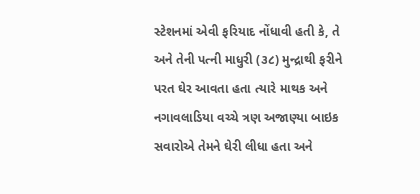સ્ટેશનમાં એવી ફરિયાદ નોંધાવી હતી કે, તે અને તેની પત્ની માધુરી (૩૮) મુન્દ્રાથી ફરીને પરત ઘેર આવતા હતા ત્યારે માથક અને નગાવલાડિયા વચ્ચે ત્રણ અજાણ્યા બાઇક સવારોએ તેમને ઘેરી લીધા હતા અને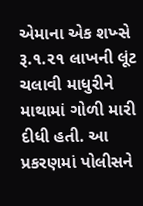એમાના એક શખ્સે રૂ.૧.૨૧ લાખની લૂંટ ચલાવી માધુરીને માથામાં ગોળી મારી દીધી હતી. આ પ્રકરણમાં પોલીસને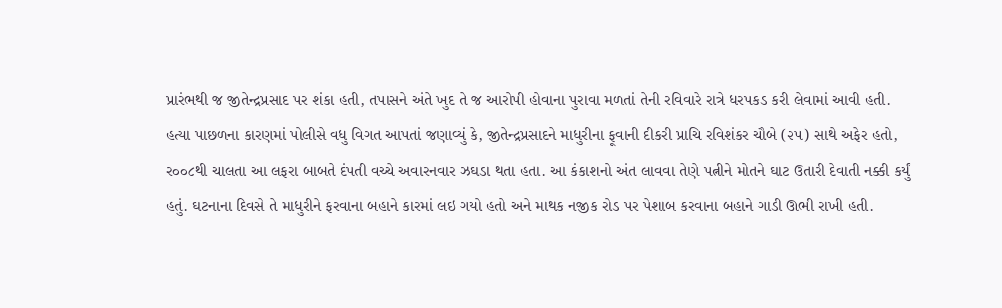પ્રારંભથી જ જીતેન્દ્રપ્રસાદ પર શંકા હતી, તપાસને અંતે ખુદ તે જ આરોપી હોવાના પુરાવા મળતાં તેની રવિવારે રાત્રે ધરપકડ કરી લેવામાં આવી હતી.
હત્યા પાછળના કારણમાં પોલીસે વધુ વિગત આપતાં જણાવ્યું કે, જીતેન્દ્રપ્રસાદને માધુરીના ફૂવાની દીકરી પ્રાચિ રવિશંકર ચૌબે (૨૫) સાથે અફેર હતો, ર૦૦૮થી ચાલતા આ લફરા બાબતે દંપતી વચ્ચે અવારનવાર ઝઘડા થતા હતા. આ કંકાશનો અંત લાવવા તેણે પત્નીને મોતને ઘાટ ઉતારી દેવાતી નક્કી કર્યું હતું. ઘટનાના દિવસે તે માધુરીને ફરવાના બહાને કારમાં લઇ ગયો હતો અને માથક નજીક રોડ પર પેશાબ કરવાના બહાને ગાડી ઊભી રાખી હતી.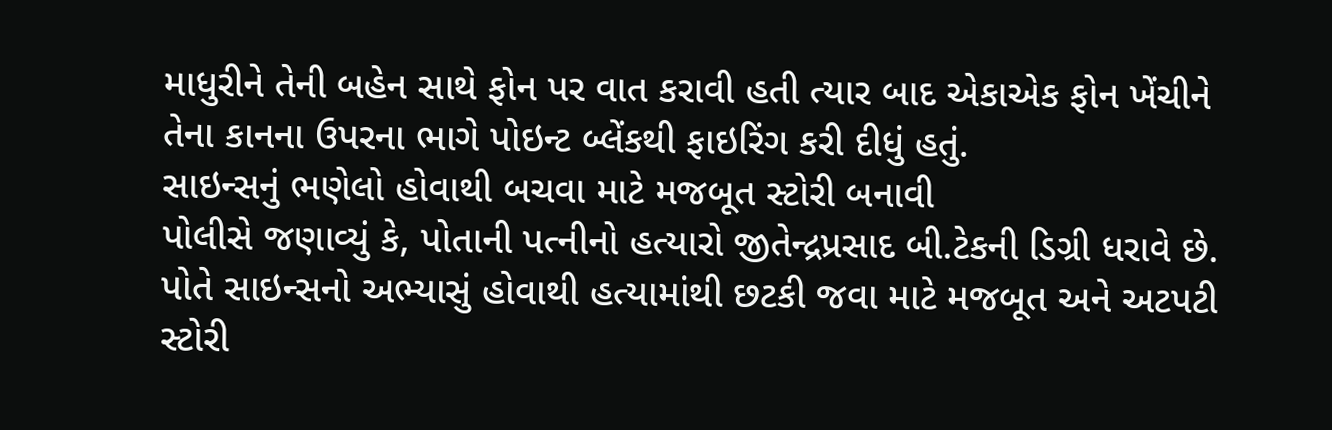માધુરીને તેની બહેન સાથે ફોન પર વાત કરાવી હતી ત્યાર બાદ એકાએક ફોન ખેંચીને તેના કાનના ઉપરના ભાગે પોઇન્ટ બ્લેંકથી ફાઇરિંગ કરી દીધું હતું.
સાઇન્સનું ભણેલો હોવાથી બચવા માટે મજબૂત સ્ટોરી બનાવી
પોલીસે જણાવ્યું કે, પોતાની પત્નીનો હત્યારો જીતેન્દ્રપ્રસાદ બી.ટેકની ડિગ્રી ધરાવે છે. પોતે સાઇન્સનો અભ્યાસું હોવાથી હત્યામાંથી છટકી જવા માટે મજબૂત અને અટપટી સ્ટોરી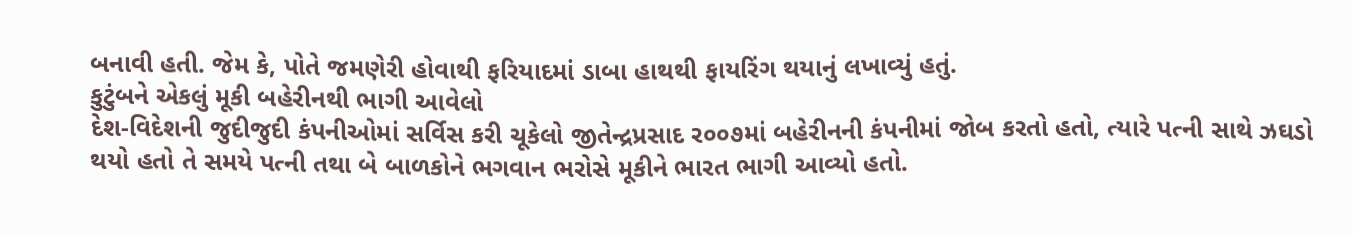બનાવી હતી. જેમ કે, પોતે જમણેરી હોવાથી ફરિયાદમાં ડાબા હાથથી ફાયરિંગ થયાનું લખાવ્યું હતું.
કુટુંબને એકલું મૂકી બહેરીનથી ભાગી આવેલો
દેશ-વિદેશની જુદીજુદી કંપનીઓમાં સર્વિસ કરી ચૂકેલો જીતેન્દ્રપ્રસાદ ર૦૦૭માં બહેરીનની કંપનીમાં જોબ કરતો હતો, ત્યારે પત્ની સાથે ઝઘડો થયો હતો તે સમયે પત્ની તથા બે બાળકોને ભગવાન ભરોસે મૂકીને ભારત ભાગી આવ્યો હતો.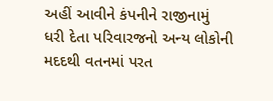અહીં આવીને કંપનીને રાજીનામું ધરી દેતા પરિવારજનો અન્ય લોકોની મદદથી વતનમાં પરત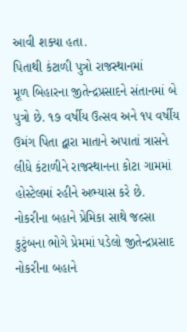આવી શક્યા હતા.
પિતાથી કંટાળી પુત્રો રાજસ્થાનમાં
મૂળ બિહારના જીતેન્દ્રપ્રસાદને સંતાનમાં બે પુત્રો છે. ૧૭ વર્ષીય ઉત્સવ અને ૧પ વર્ષીય ઉમંગ પિતા દ્વારા માતાને અપાતાં ત્રાસને લીધે કંટાળીને રાજસ્થાનના કોટા ગામમાં હોસ્ટેલમાં રહીને અભ્યાસ કરે છે.
નોકરીના બહાને પ્રેમિકા સાથે જલ્સા
કુટુંબના ભોગે પ્રેમમાં પડેલો જીતેન્દ્રપ્રસાદ નોકરીના બહાને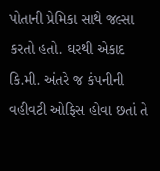પોતાની પ્રેમિકા સાથે જલ્સા કરતો હતો. ઘરથી એકાદ કિ.મી. અંતરે જ કંપનીની વહીવટી ઓફિસ હોવા છતાં તે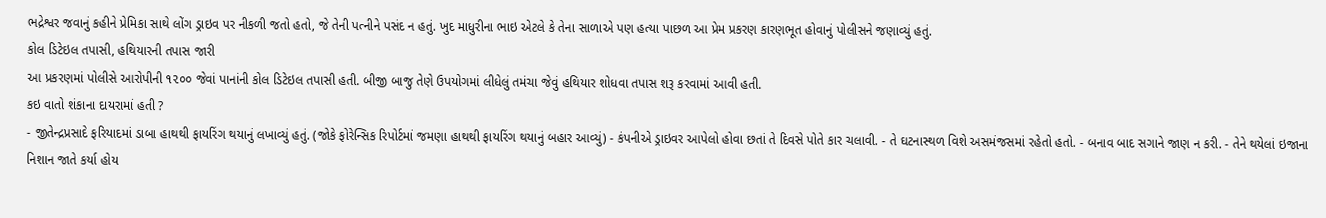ભદ્રેશ્વર જવાનું કહીને પ્રેમિકા સાથે લોંગ ડ્રાઇવ પર નીકળી જતો હતો, જે તેની પત્નીને પસંદ ન હતું. ખુદ માધુરીના ભાઇ એટલે કે તેના સાળાએ પણ હત્યા પાછળ આ પ્રેમ પ્રકરણ કારણભૂત હોવાનું પોલીસને જણાવ્યું હતું.
કોલ ડિટેઇલ તપાસી, હથિયારની તપાસ જારી
આ પ્રકરણમાં પોલીસે આરોપીની ૧૨૦૦ જેવાં પાનાંની કોલ ડિટેઇલ તપાસી હતી. બીજી બાજુ તેણે ઉપયોગમાં લીધેલું તમંચા જેવું હથિયાર શોધવા તપાસ શરૂ કરવામાં આવી હતી.
કઇ વાતો શંકાના દાયરામાં હતી ?
- જીતેન્દ્રપ્રસાદે ફરિયાદમાં ડાબા હાથથી ફાયરિંગ થયાનું લખાવ્યું હતું. (જોકે ફોરેન્સિક રિપોર્ટમાં જમણા હાથથી ફાયરિંગ થયાનું બહાર આવ્યું) - કંપનીએ ડ્રાઇવર આપેલો હોવા છતાં તે દિવસે પોતે કાર ચલાવી. - તે ઘટનાસ્થળ વિશે અસમંજસમાં રહેતો હતો. - બનાવ બાદ સગાને જાણ ન કરી. - તેને થયેલાં ઇજાના નિશાન જાતે કર્યા હોય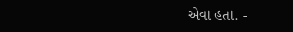એવા હતા. -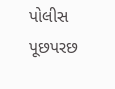પોલીસ પૂછપરછ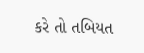કરે તો તબિયત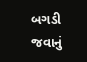બગડી જવાનું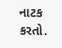નાટક કરતો.